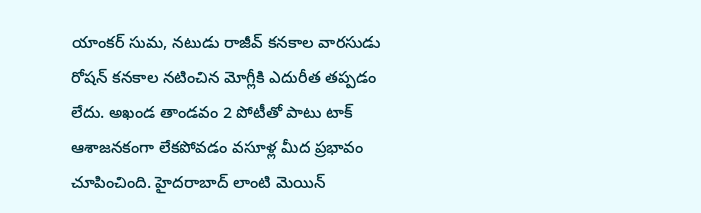యాంకర్ సుమ, నటుడు రాజీవ్ కనకాల వారసుడు రోషన్ కనకాల నటించిన మోగ్లీకి ఎదురీత తప్పడం లేదు. అఖండ తాండవం 2 పోటీతో పాటు టాక్ ఆశాజనకంగా లేకపోవడం వసూళ్ల మీద ప్రభావం చూపించింది. హైదరాబాద్ లాంటి మెయిన్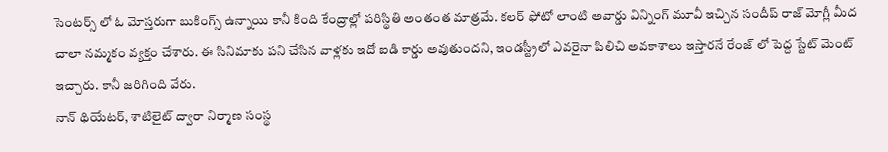సెంటర్స్ లో ఓ మోస్తరుగా బుకింగ్స్ ఉన్నాయి కానీ కింది కేంద్రాల్లో పరిస్థితి అంతంత మాత్రమే. కలర్ ఫోటో లాంటి అవార్డు విన్నింగ్ మూవీ ఇచ్చిన సందీప్ రాజ్ మోగ్లీ మీద చాలా నమ్మకం వ్యక్తం చేశారు. ఈ సినిమాకు పని చేసిన వాళ్లకు ఇదో ఐడి కార్డు అవుతుందని, ఇండస్ట్రీలో ఎవరైనా పిలిచి అవకాశాలు ఇస్తారనే రేంజ్ లో పెద్ద స్టేట్ మెంట్ ఇచ్చారు. కానీ జరిగింది వేరు.
నాన్ థియేటర్, శాటిలైట్ ద్వారా నిర్మాణ సంస్థ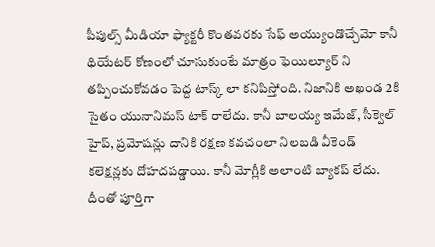పీపుల్స్ మీడియా ఫ్యాక్టరీ కొంతవరకు సేఫ్ అయ్యుండొచ్చేమో కానీ థియేటర్ కోణంలో చూసుకుంటే మాత్రం ఫెయిల్యూర్ ని తప్పించుకోవడం పెద్ద టాస్క్ లా కనిపిస్తోంది. నిజానికి అఖండ 2కి సైతం యునానిమస్ టాక్ రాలేదు. కానీ బాలయ్య ఇమేజ్, సీక్వెల్ హైప్, ప్రమోషన్లు దానికి రక్షణ కవచంలా నిలబడి వీకెండ్ కలెక్షన్లకు దోహదపడ్డాయి. కానీ మోగ్లీకి అలాంటి బ్యాకప్ లేదు. దీంతో పూర్తిగా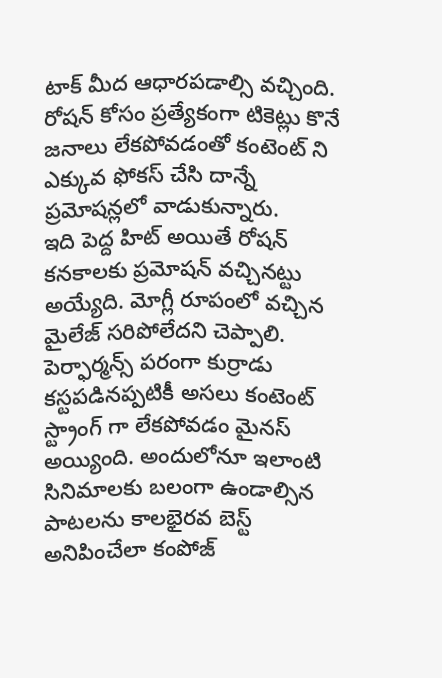టాక్ మీద ఆధారపడాల్సి వచ్చింది. రోషన్ కోసం ప్రత్యేకంగా టికెట్లు కొనే జనాలు లేకపోవడంతో కంటెంట్ ని ఎక్కువ ఫోకస్ చేసి దాన్నే ప్రమోషన్లలో వాడుకున్నారు.
ఇది పెద్ద హిట్ అయితే రోషన్ కనకాలకు ప్రమోషన్ వచ్చినట్టు అయ్యేది. మోగ్లీ రూపంలో వచ్చిన మైలేజ్ సరిపోలేదని చెప్పాలి. పెర్ఫార్మన్స్ పరంగా కుర్రాడు కస్టపడినప్పటికీ అసలు కంటెంట్ స్ట్రాంగ్ గా లేకపోవడం మైనస్ అయ్యింది. అందులోనూ ఇలాంటి సినిమాలకు బలంగా ఉండాల్సిన పాటలను కాలభైరవ బెస్ట్ అనిపించేలా కంపోజ్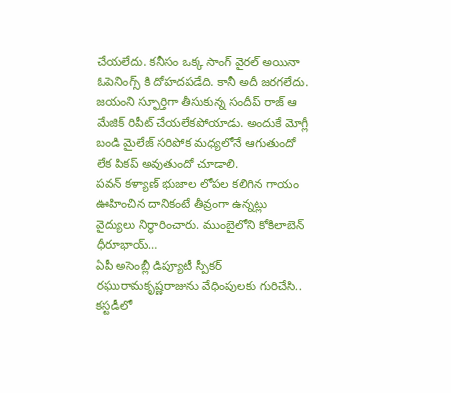చేయలేదు. కనీసం ఒక్క సాంగ్ వైరల్ అయినా ఓపెనింగ్స్ కి దోహదపడేది. కానీ అదీ జరగలేదు. జయంని స్ఫూర్తిగా తీసుకున్న సందీప్ రాజ్ ఆ మేజిక్ రిపీట్ చేయలేకపోయాడు. అందుకే మోగ్లీ బండి మైలేజ్ సరిపోక మధ్యలోనే ఆగుతుందో లేక పికప్ అవుతుందో చూడాలి.
పవన్ కళ్యాణ్ భుజాల లోపల కలిగిన గాయం ఊహించిన దానికంటే తీవ్రంగా ఉన్నట్లు వైద్యులు నిర్ధారించారు. ముంబైలోని కోకిలాబెన్ ధీరూభాయ్…
ఏపీ అసెంబ్లీ డిప్యూటీ స్పీకర్ రఘురామకృష్ణరాజును వేధింపులకు గురిచేసి.. కస్టడీలో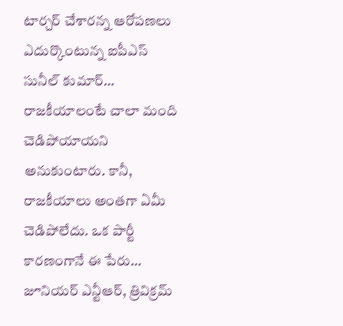టార్చర్ చేశారన్న ఆరోపణలు ఎదుర్కొంటున్న ఐపీఎస్ సునీల్ కుమార్…
రాజకీయాలంటే చాలా మంది చెడిపోయాయని అనుకుంటారు. కానీ, రాజకీయాలు అంతగా ఏమీ చెడిపోలేదు. ఒక పార్టీ కారణంగానే ఈ పేరు…
జూనియర్ ఎన్టీఆర్, త్రివిక్రమ్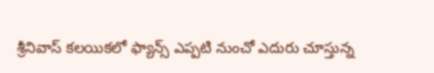శ్రీనివాస్ కలయికలో ఫ్యాన్స్ ఎప్పటి నుంచో ఎదురు చూస్తున్న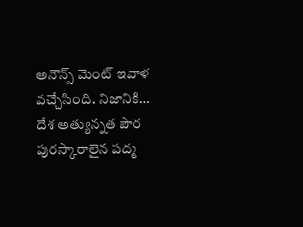అనౌన్స్ మెంట్ ఇవాళ వచ్చేసింది. నిజానికి…
దేశ అత్యున్నత పౌర పురస్కారాలైన పద్మ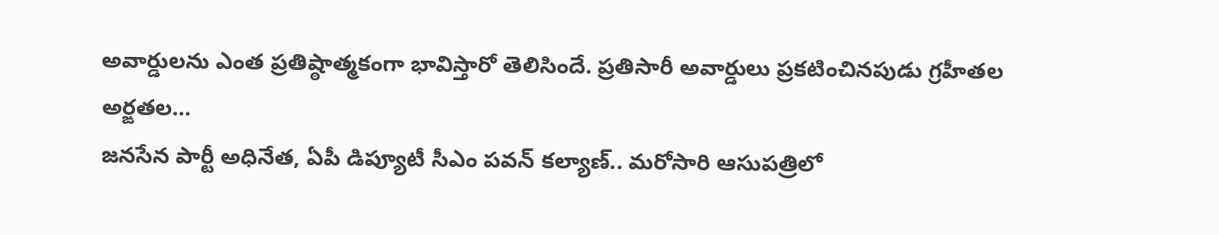అవార్డులను ఎంత ప్రతిష్ఠాత్మకంగా భావిస్తారో తెలిసిందే. ప్రతిసారీ అవార్డులు ప్రకటించినపుడు గ్రహీతల అర్ఙతల…
జనసేన పార్టీ అధినేత, ఏపీ డిప్యూటీ సీఎం పవన్ కల్యాణ్.. మరోసారి ఆసుపత్రిలో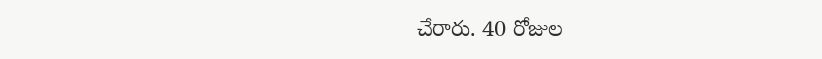చేరారు. 40 రోజుల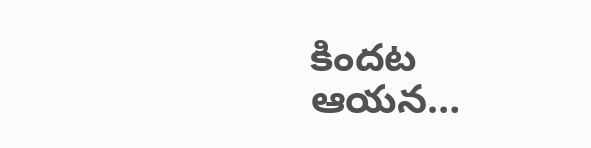కిందట ఆయన…